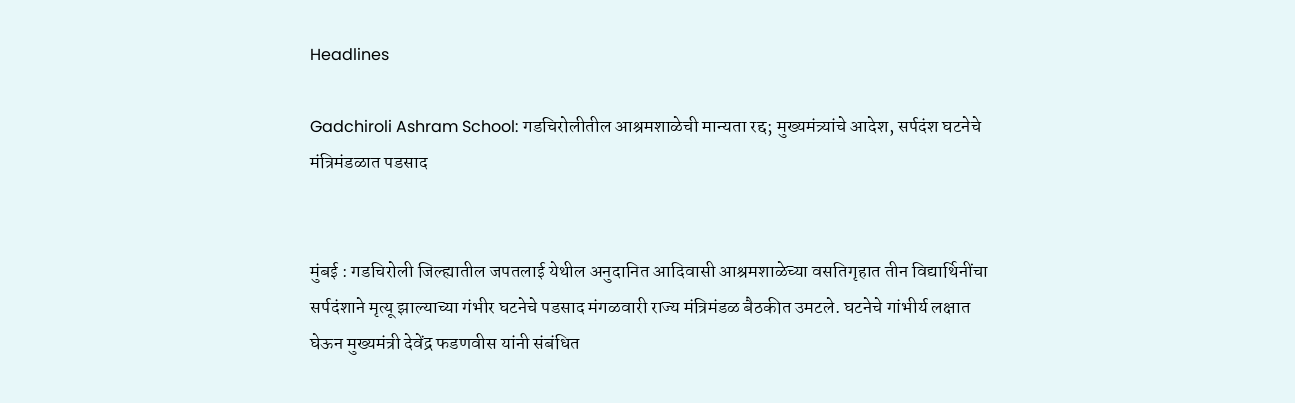Headlines

Gadchiroli Ashram School: गडचिरोलीतील आश्रमशाळेची मान्यता रद्द; मुख्यमंत्र्यांचे आदेश, सर्पदंश घटनेचे मंत्रिमंडळात पडसाद


मुंबई : गडचिरोली जिल्ह्यातील जपतलाई येथील अनुदानित आदिवासी आश्रमशाळेच्या वसतिगृहात तीन विद्यार्थिनींचा सर्पदंशाने मृत्यू झाल्याच्या गंभीर घटनेचे पडसाद मंगळवारी राज्य मंत्रिमंडळ बैठकीत उमटले. घटनेचे गांभीर्य लक्षात घेऊन मुख्यमंत्री देवेंद्र फडणवीस यांनी संबंधित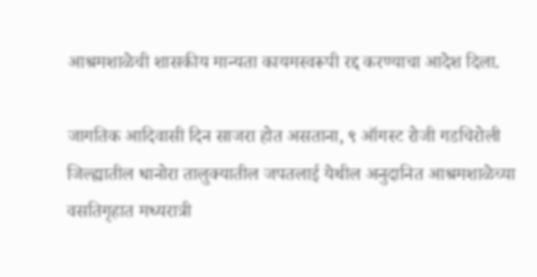आश्रमशाळेची शासकीय मान्यता कायमस्वरूपी रद्द करण्याचा आदेश दिला.

जागतिक आदिवासी दिन साजरा होत असताना, ९ ऑगस्ट रोजी गडचिरोली जिल्ह्यातील धानोरा तालुक्यातील जपतलाई येथील अनुदानित आश्रमशाळेच्या वसतिगृहात मध्यरात्री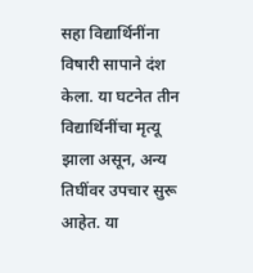सहा विद्यार्थिनींना विषारी सापाने दंश केला. या घटनेत तीन विद्यार्थिनींचा मृत्यू झाला असून, अन्य तिघींवर उपचार सुरू आहेत. या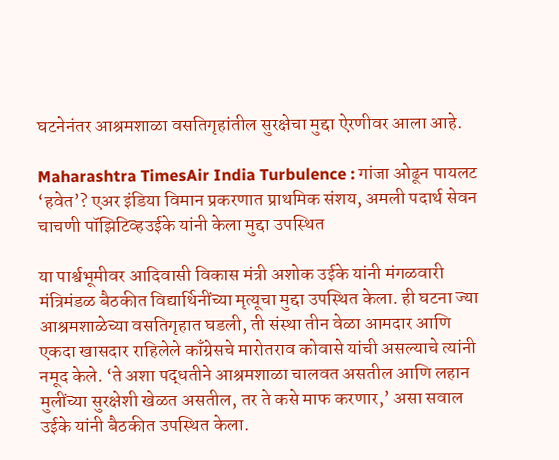घटनेनंतर आश्रमशाळा वसतिगृहांतील सुरक्षेचा मुद्दा ऐरणीवर आला आहे.

Maharashtra TimesAir India Turbulence : गांजा ओढून पायलट ‘हवेत’? एअर इंडिया विमान प्रकरणात प्राथमिक संशय, अमली पदार्थ सेवन चाचणी पॉझिटिव्हउईके यांनी केला मुद्दा उपस्थित

या पार्श्वभूमीवर आदिवासी विकास मंत्री अशोक उईके यांनी मंगळवारी मंत्रिमंडळ बैठकीत विद्यार्थिनींच्या मृत्यूचा मुद्दा उपस्थित केला. ही घटना ज्या आश्रमशाळेच्या वसतिगृहात घडली, ती संस्था तीन वेळा आमदार आणि एकदा खासदार राहिलेले काँग्रेसचे मारोतराव कोवासे यांची असल्याचे त्यांनी नमूद केले. ‘ते अशा पद्धतीने आश्रमशाळा चालवत असतील आणि लहान मुलींच्या सुरक्षेशी खेळत असतील, तर ते कसे माफ करणार,’ असा सवाल उईके यांनी बैठकीत उपस्थित केला.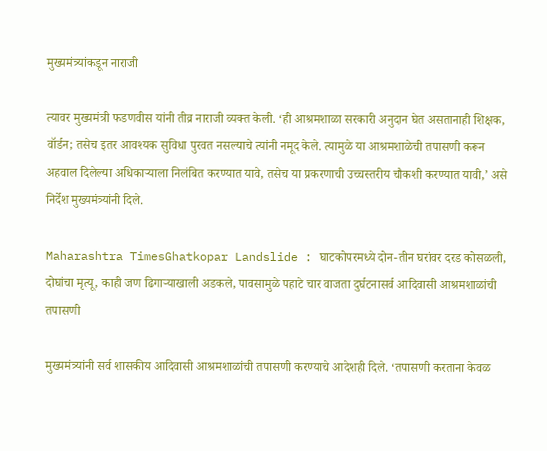मुख्यमंत्र्यांकडून नाराजी

त्यावर मुख्यमंत्री फडणवीस यांनी तीव्र नाराजी व्यक्त केली. ‘ही आश्रमशाळा सरकारी अनुदान घेत असतानाही शिक्षक, वॉर्डन; तसेच इतर आवश्यक सुविधा पुरवत नसल्याचे त्यांनी नमूद केले. त्यामुळे या आश्रमशाळेची तपासणी करून अहवाल दिलेल्या अधिकाऱ्याला निलंबित करण्यात यावे, तसेच या प्रकरणाची उच्चस्तरीय चौकशी करण्यात यावी,’ असे निर्देश मुख्यमंत्र्यांनी दिले.

Maharashtra TimesGhatkopar Landslide : घाटकोपरमध्ये दोन-तीन घरांवर दरड कोसळली, दोघांचा मृत्यू, काही जण ढिगाऱ्याखाली अडकले, पावसामुळे पहाटे चार वाजता दुर्घटनासर्व आदिवासी आश्रमशाळांची तपासणी

मुख्यमंत्र्यांनी सर्व शासकीय आदिवासी आश्रमशाळांची तपासणी करण्याचे आदेशही दिले. ‘तपासणी करताना केवळ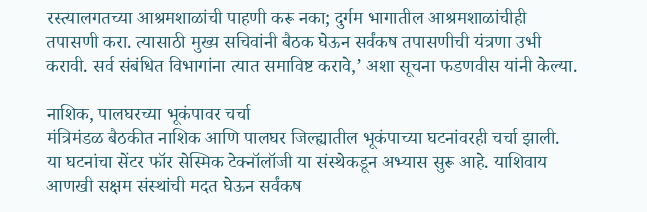रस्त्यालगतच्या आश्रमशाळांची पाहणी करू नका; दुर्गम भागातील आश्रमशाळांचीही तपासणी करा. त्यासाठी मुख्य सचिवांनी बैठक घेऊन सर्वंकष तपासणीची यंत्रणा उभी करावी. सर्व संबंधित विभागांना त्यात समाविष्ट करावे,’ अशा सूचना फडणवीस यांनी केल्या.

नाशिक, पालघरच्या भूकंपावर चर्चा
मंत्रिमंडळ बैठकीत नाशिक आणि पालघर जिल्ह्यातील भूकंपाच्या घटनांवरही चर्चा झाली. या घटनांचा सेंटर फॉर सेस्मिक टेक्नॉलॉजी या संस्थेकडून अभ्यास सुरू आहे. याशिवाय आणखी सक्षम संस्थांची मदत घेऊन सर्वंकष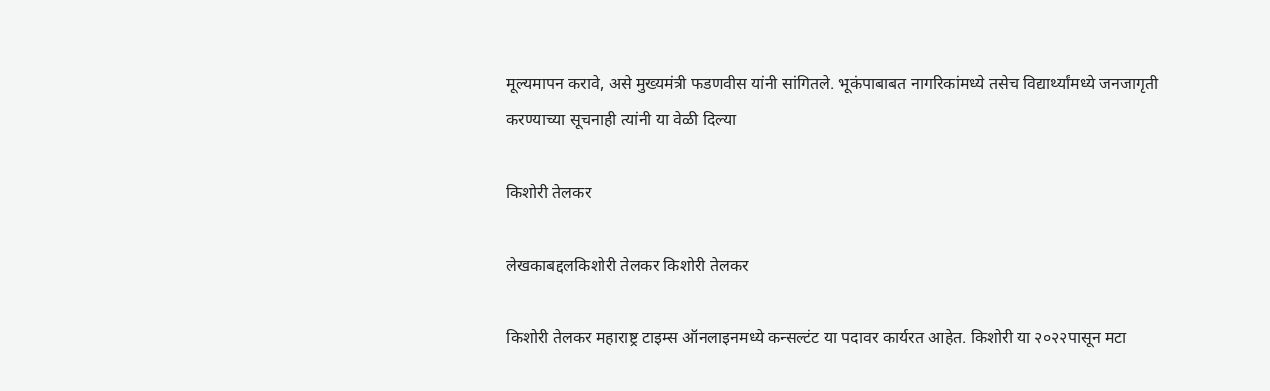मूल्यमापन करावे, असे मुख्यमंत्री फडणवीस यांनी सांगितले. भूकंपाबाबत नागरिकांमध्ये तसेच विद्यार्थ्यांमध्ये जनजागृती करण्याच्या सूचनाही त्यांनी या वेळी दिल्या

किशोरी तेलकर

लेखकाबद्दलकिशोरी तेलकर किशोरी तेलकर

किशोरी तेलकर महाराष्ट्र टाइम्स ऑनलाइनमध्ये कन्सल्टंट या पदावर कार्यरत आहेत. किशोरी या २०२२पासून मटा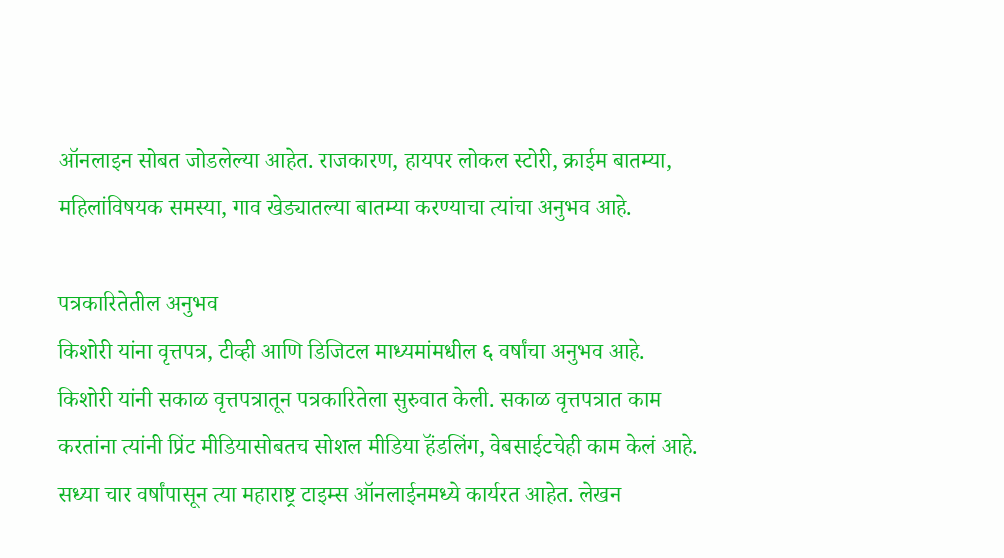ऑनलाइन सोबत जोडलेल्या आहेत. राजकारण, हायपर लोकल स्टोरी, क्राईम बातम्या, महिलांविषयक समस्या, गाव खेड्यातल्या बातम्या करण्याचा त्यांचा अनुभव आहे.

पत्रकारितेतील अनुभव
किशोरी यांना वृत्तपत्र, टीव्ही आणि डिजिटल माध्यमांमधील ६ वर्षांचा अनुभव आहे. किशोरी यांनी सकाळ वृत्तपत्रातून पत्रकारितेला सुरुवात केली. सकाळ वृत्तपत्रात काम करतांना त्यांनी प्रिंट मीडियासोबतच सोशल मीडिया हॅंडलिंग, वेबसाईटचेही काम केलं आहे. सध्या चार वर्षांपासून त्या महाराष्ट्र टाइम्स ऑनलाईनमध्ये कार्यरत आहेत. लेखन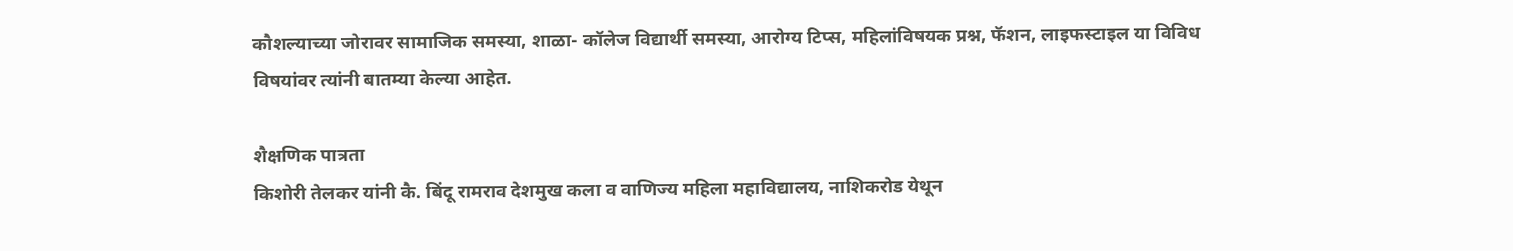कौशल्याच्या जोरावर सामाजिक समस्या, शाळा- कॉलेज विद्यार्थी समस्या, आरोग्य टिप्स, महिलांविषयक प्रश्न, फॅशन, लाइफस्टाइल या विविध विषयांवर त्यांनी बातम्या केल्या आहेत.

शैक्षणिक पात्रता
किशोरी तेलकर यांनी कै. बिंदू रामराव देशमुख कला व वाणिज्य महिला महाविद्यालय, नाशिकरोड येथून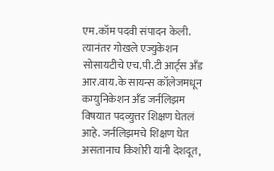एम.कॉम पदवी संपादन केली. त्यानंतर गोखले एज्युकेशन सोसायटीचे एच.पी.टी आर्ट्स अँड आर.वाय.के सायन्स कॉलेजमधून कम्युनिकेशन अँड जर्नलिझम विषयात पदव्युत्तर शिक्षण घेतलं आहे. जर्नलिझमचे शिक्षण घेत असतानाच किशोरी यांनी देशदूत,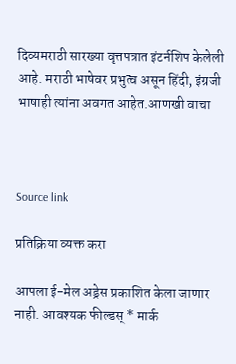दिव्यमराठी सारख्या वृत्तपत्रात इंटर्नशिप केलेली आहे. मराठी भाषेवर प्रभुत्व असून हिंदी, इंग्रजी भाषाही त्यांना अवगत आहेत.आणखी वाचा



Source link

प्रतिक्रिया व्यक्त करा

आपला ई-मेल अड्रेस प्रकाशित केला जाणार नाही. आवश्यक फील्डस् * मार्क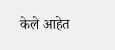केले आहेत